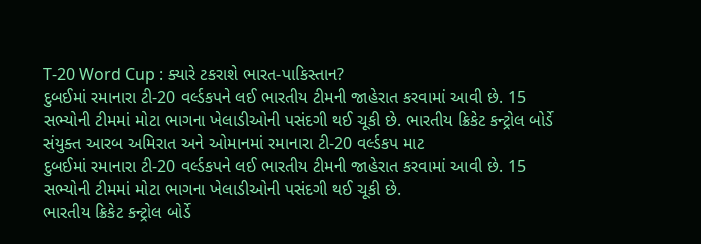T-20 Word Cup : ક્યારે ટકરાશે ભારત-પાકિસ્તાન?
દુબઈમાં રમાનારા ટી-20 વર્લ્ડકપને લઈ ભારતીય ટીમની જાહેરાત કરવામાં આવી છે. 15 સભ્યોની ટીમમાં મોટા ભાગના ખેલાડીઓની પસંદગી થઈ ચૂકી છે. ભારતીય ક્રિકેટ કન્ટ્રોલ બોર્ડે સંયુક્ત આરબ અમિરાત અને ઓમાનમાં રમાનારા ટી-20 વર્લ્ડકપ માટ
દુબઈમાં રમાનારા ટી-20 વર્લ્ડકપને લઈ ભારતીય ટીમની જાહેરાત કરવામાં આવી છે. 15 સભ્યોની ટીમમાં મોટા ભાગના ખેલાડીઓની પસંદગી થઈ ચૂકી છે.
ભારતીય ક્રિકેટ કન્ટ્રોલ બોર્ડે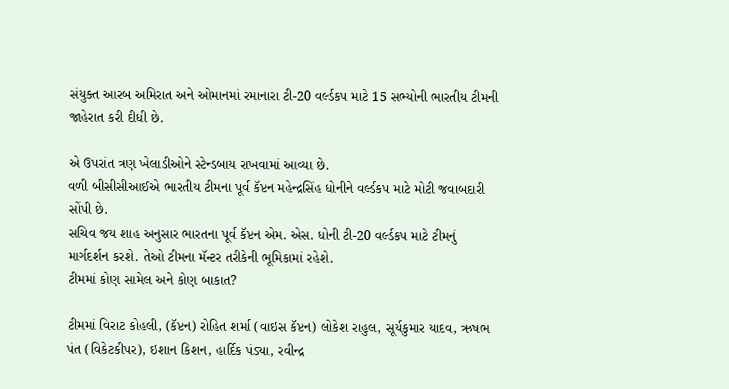સંયુક્ત આરબ અમિરાત અને ઓમાનમાં રમાનારા ટી-20 વર્લ્ડકપ માટે 15 સભ્યોની ભારતીય ટીમની જાહેરાત કરી દીધી છે.

એ ઉપરાંત ત્રણ ખેલાડીઓને સ્ટેન્ડબાય રાખવામાં આવ્યા છે.
વળી બીસીસીઆઈએ ભારતીય ટીમના પૂર્વ કૅપ્ટન મહેન્દ્રસિંહ ધોનીને વર્લ્ડકપ માટે મોટી જવાબદારી સોંપી છે.
સચિવ જય શાહ અનુસાર ભારતના પૂર્વ કૅપ્ટન એમ. એસ. ધોની ટી-20 વર્લ્ડકપ માટે ટીમનું માર્ગદર્શન કરશે. તેઓ ટીમના મૅન્ટર તરીકેની ભૂમિકામાં રહેશે.
ટીમમાં કોણ સામેલ અને કોણ બાકાત?

ટીમમાં વિરાટ કોહલી, (કૅપ્ટન) રોહિત શર્મા (વાઇસ કૅપ્ટન) લોકેશ રાહુલ, સૂર્યકુમાર યાદવ, ઋષભ પંત (વિકેટકીપર), ઇશાન કિશન, હાર્દિક પંડ્યા, રવીન્દ્ર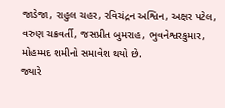જાડેજા, રાહુલ ચહર, રવિચંદ્રન અશ્વિન, અક્ષર પટેલ, વરુણ ચક્રવર્તી, જસપ્રીત બુમરાહ, ભુવનેશ્વરકુમાર, મોહમ્મદ શમીનો સમાવેશ થયો છે.
જ્યારે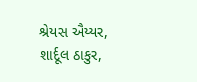શ્રેયસ ઐય્યર, શાર્દૂલ ઠાકુર,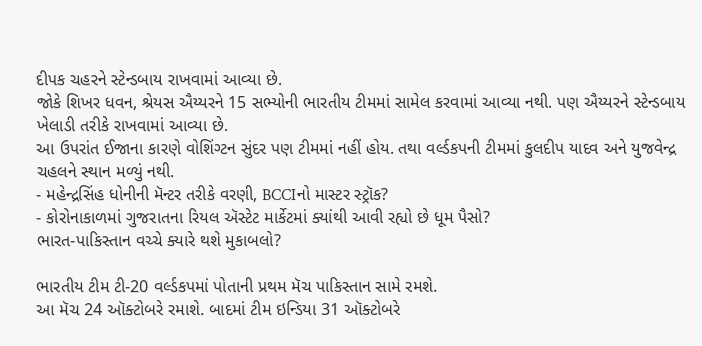દીપક ચહરને સ્ટેન્ડબાય રાખવામાં આવ્યા છે.
જોકે શિખર ધવન, શ્રેયસ ઐય્યરને 15 સભ્યોની ભારતીય ટીમમાં સામેલ કરવામાં આવ્યા નથી. પણ ઐય્યરને સ્ટેન્ડબાય ખેલાડી તરીકે રાખવામાં આવ્યા છે.
આ ઉપરાંત ઈજાના કારણે વોશિંગ્ટન સુંદર પણ ટીમમાં નહીં હોય. તથા વર્લ્ડકપની ટીમમાં કુલદીપ યાદવ અને યુજવેન્દ્ર ચહલને સ્થાન મળ્યું નથી.
- મહેન્દ્રસિંહ ધોનીની મૅન્ટર તરીકે વરણી, BCCIનો માસ્ટર સ્ટ્રૉક?
- કોરોનાકાળમાં ગુજરાતના રિયલ ઍસ્ટેટ માર્કેટમાં ક્યાંથી આવી રહ્યો છે ધૂમ પૈસો?
ભારત-પાકિસ્તાન વચ્ચે ક્યારે થશે મુકાબલો?

ભારતીય ટીમ ટી-20 વર્લ્ડકપમાં પોતાની પ્રથમ મૅચ પાકિસ્તાન સામે રમશે.
આ મૅચ 24 ઑક્ટોબરે રમાશે. બાદમાં ટીમ ઇન્ડિયા 31 ઑક્ટોબરે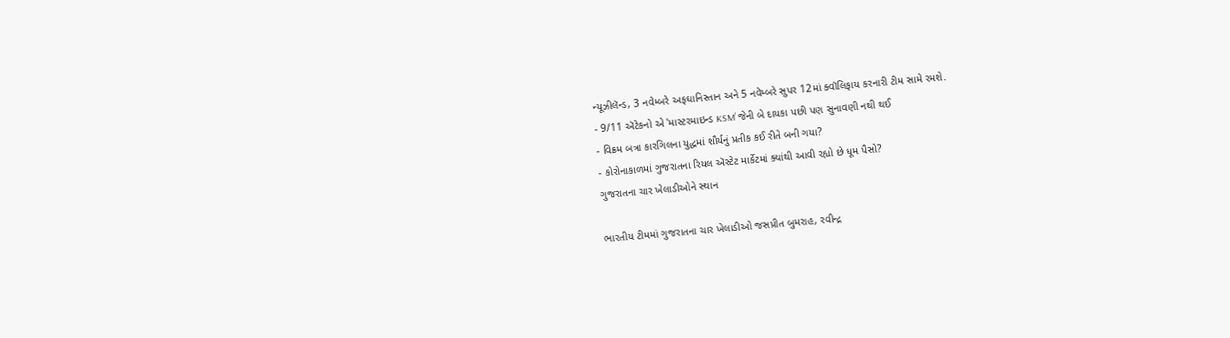ન્યૂઝીલૅન્ડ, 3 નવેમ્બરે અફઘાનિસ્તાન અને 5 નવેમ્બરે સુપર 12માં ક્વૉલિફાય કરનારી ટીમ સામે રમશે.
- 9/11 ઍટેકનો એ 'માસ્ટરમાઇન્ડ KSM’ જેની બે દાયકા પછી પણ સુનાવણી નથી થઈ
- વિક્રમ બત્રા કારગિલના યુદ્ધમાં શૌર્યનું પ્રતીક કઈ રીતે બની ગયા?
- કોરોનાકાળમાં ગુજરાતના રિયલ ઍસ્ટેટ માર્કેટમાં ક્યાંથી આવી રહ્યો છે ધૂમ પૈસો?
ગુજરાતના ચાર ખેલાડીઓને સ્થાન

ભારતીય ટીમમાં ગુજરાતના ચાર ખેલાડીઓ જસપ્રીત બુમરાહ, રવીન્દ્ર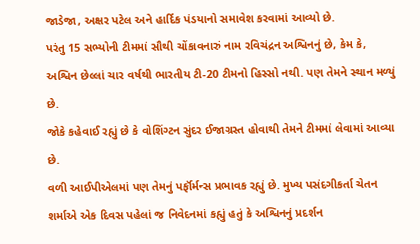જાડેજા, અક્ષર પટેલ અને હાર્દિક પંડયાનો સમાવેશ કરવામાં આવ્યો છે.
પરંતુ 15 સભ્યોની ટીમમાં સૌથી ચોંકાવનારું નામ રવિચંદ્રન અશ્વિનનું છે, કેમ કે, અશ્વિન છેલ્લાં ચાર વર્ષથી ભારતીય ટી-20 ટીમનો હિસ્સો નથી. પણ તેમને સ્થાન મળ્યું છે.
જોકે કહેવાઈ રહ્યું છે કે વોશિંગ્ટન સુંદર ઈજાગ્રસ્ત હોવાથી તેમને ટીમમાં લેવામાં આવ્યા છે.
વળી આઈપીએલમાં પણ તેમનું પર્ફૉર્મન્સ પ્રભાવક રહ્યું છે. મુખ્ય પસંદગીકર્તા ચેતન શર્માએ એક દિવસ પહેલાં જ નિવેદનમાં કહ્યું હતું કે અશ્વિનનું પ્રદર્શન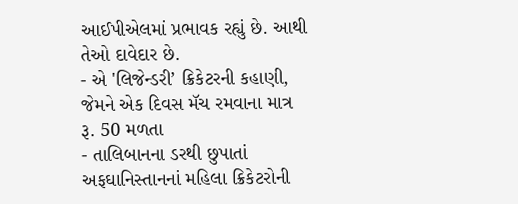આઈપીએલમાં પ્રભાવક રહ્યું છે. આથી તેઓ દાવેદાર છે.
- એ 'લિજેન્ડરી’ ક્રિકેટરની કહાણી, જેમને એક દિવસ મૅચ રમવાના માત્ર રૂ. 50 મળતા
- તાલિબાનના ડરથી છુપાતાં અફઘાનિસ્તાનનાં મહિલા ક્રિકેટરોની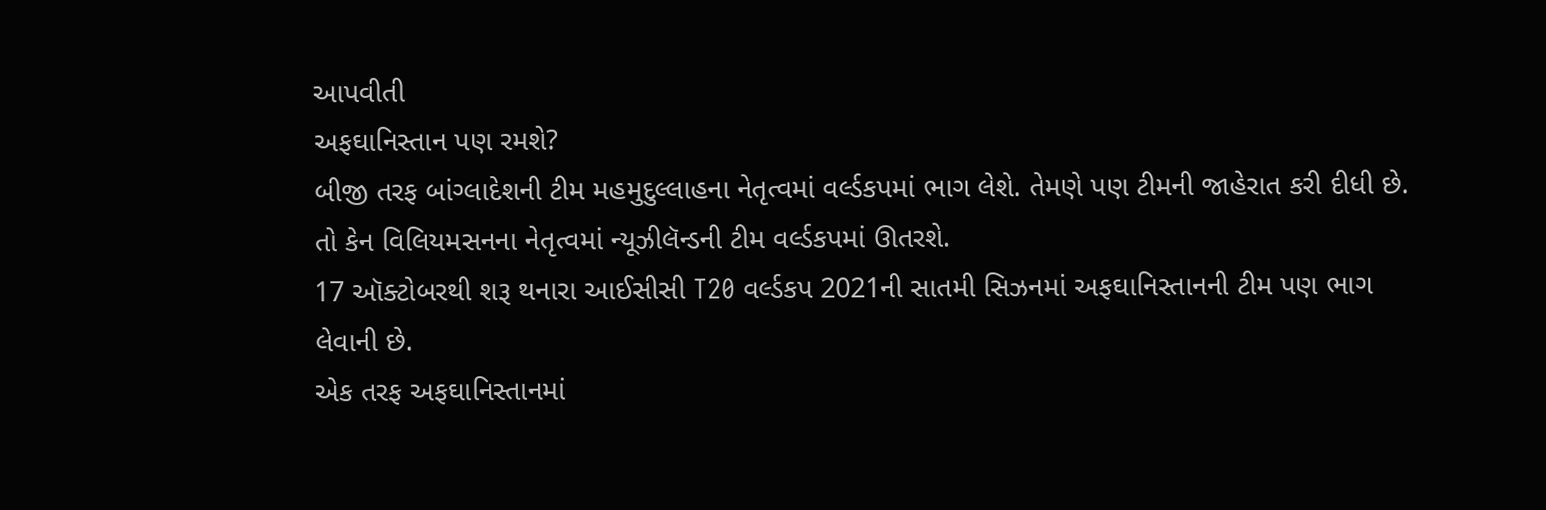આપવીતી
અફઘાનિસ્તાન પણ રમશે?
બીજી તરફ બાંગ્લાદેશની ટીમ મહમુદુલ્લાહના નેતૃત્વમાં વર્લ્ડકપમાં ભાગ લેશે. તેમણે પણ ટીમની જાહેરાત કરી દીધી છે. તો કેન વિલિયમસનના નેતૃત્વમાં ન્યૂઝીલૅન્ડની ટીમ વર્લ્ડકપમાં ઊતરશે.
17 ઑક્ટોબરથી શરૂ થનારા આઈસીસી T20 વર્લ્ડકપ 2021ની સાતમી સિઝનમાં અફઘાનિસ્તાનની ટીમ પણ ભાગ લેવાની છે.
એક તરફ અફઘાનિસ્તાનમાં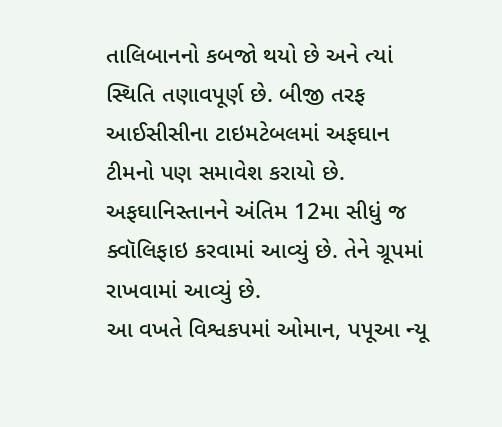તાલિબાનનો કબજો થયો છે અને ત્યાં સ્થિતિ તણાવપૂર્ણ છે. બીજી તરફ આઈસીસીના ટાઇમટેબલમાં અફઘાન ટીમનો પણ સમાવેશ કરાયો છે.
અફઘાનિસ્તાનને અંતિમ 12મા સીધું જ ક્વૉલિફાઇ કરવામાં આવ્યું છે. તેને ગ્રૂપમાં રાખવામાં આવ્યું છે.
આ વખતે વિશ્વકપમાં ઓમાન, પપૂઆ ન્યૂ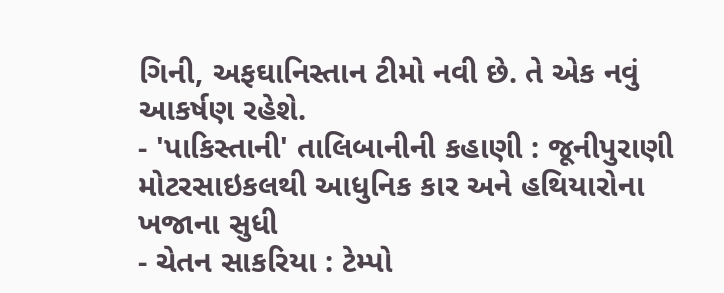ગિની, અફઘાનિસ્તાન ટીમો નવી છે. તે એક નવું આકર્ષણ રહેશે.
- 'પાકિસ્તાની' તાલિબાનીની કહાણી : જૂનીપુરાણી મોટરસાઇકલથી આધુનિક કાર અને હથિયારોના ખજાના સુધી
- ચેતન સાકરિયા : ટેમ્પો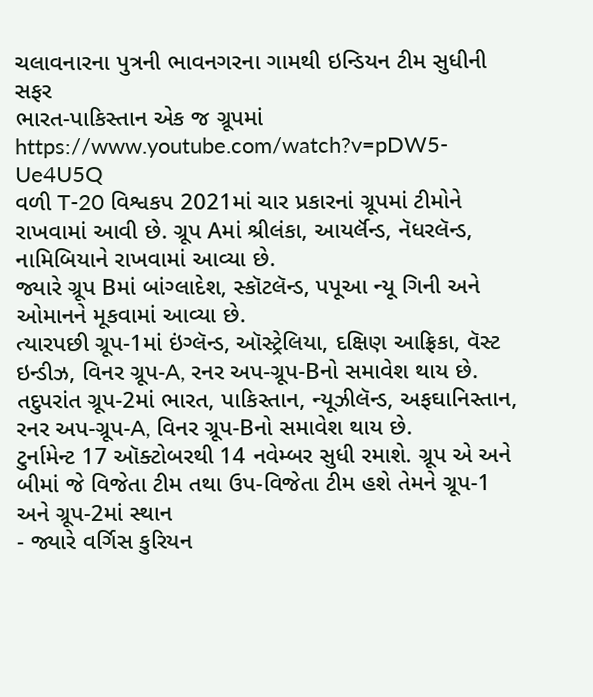ચલાવનારના પુત્રની ભાવનગરના ગામથી ઇન્ડિયન ટીમ સુધીની સફર
ભારત-પાકિસ્તાન એક જ ગ્રૂપમાં
https://www.youtube.com/watch?v=pDW5-Ue4U5Q
વળી T-20 વિશ્વકપ 2021માં ચાર પ્રકારનાં ગ્રૂપમાં ટીમોને રાખવામાં આવી છે. ગ્રૂપ Aમાં શ્રીલંકા, આયર્લૅન્ડ, નૅધરલૅન્ડ, નામિબિયાને રાખવામાં આવ્યા છે.
જ્યારે ગ્રૂપ Bમાં બાંગ્લાદેશ, સ્કૉટલૅન્ડ, પપૂઆ ન્યૂ ગિની અને ઓમાનને મૂકવામાં આવ્યા છે.
ત્યારપછી ગ્રૂપ-1માં ઇંગ્લૅન્ડ, ઑસ્ટ્રેલિયા, દક્ષિણ આફ્રિકા, વૅસ્ટ ઇન્ડીઝ, વિનર ગ્રૂપ-A, રનર અપ-ગ્રૂપ-Bનો સમાવેશ થાય છે.
તદુપરાંત ગ્રૂપ-2માં ભારત, પાકિસ્તાન, ન્યૂઝીલૅન્ડ, અફઘાનિસ્તાન, રનર અપ-ગ્રૂપ-A, વિનર ગ્રૂપ-Bનો સમાવેશ થાય છે.
ટુર્નામેન્ટ 17 ઑક્ટોબરથી 14 નવેમ્બર સુધી રમાશે. ગ્રૂપ એ અને બીમાં જે વિજેતા ટીમ તથા ઉપ-વિજેતા ટીમ હશે તેમને ગ્રૂપ-1 અને ગ્રૂપ-2માં સ્થાન
- જ્યારે વર્ગિસ કુરિયન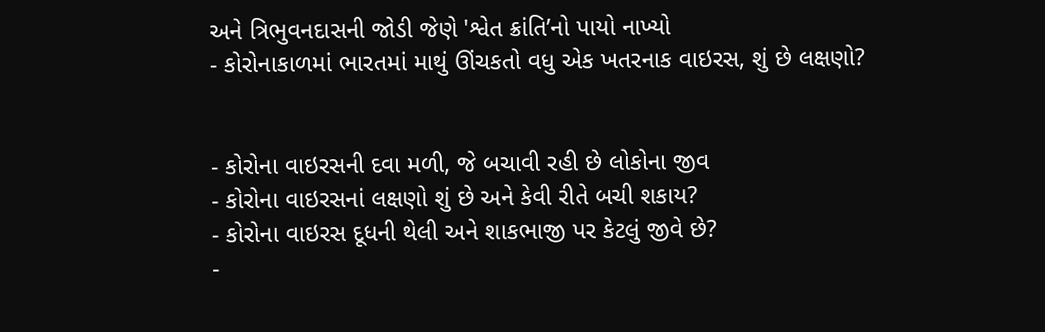અને ત્રિભુવનદાસની જોડી જેણે 'શ્વેત ક્રાંતિ’નો પાયો નાખ્યો
- કોરોનાકાળમાં ભારતમાં માથું ઊંચકતો વધુ એક ખતરનાક વાઇરસ, શું છે લક્ષણો?


- કોરોના વાઇરસની દવા મળી, જે બચાવી રહી છે લોકોના જીવ
- કોરોના વાઇરસનાં લક્ષણો શું છે અને કેવી રીતે બચી શકાય?
- કોરોના વાઇરસ દૂધની થેલી અને શાકભાજી પર કેટલું જીવે છે?
-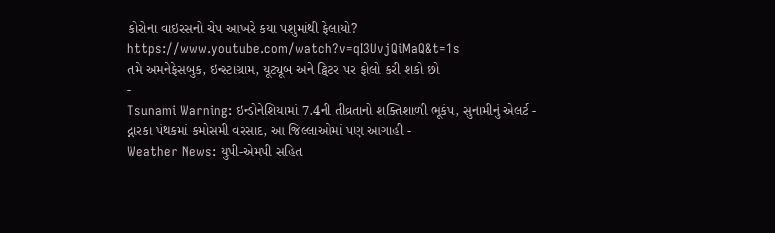કોરોના વાઇરસનો ચેપ આખરે કયા પશુમાંથી ફેલાયો?
https://www.youtube.com/watch?v=qI3UvjQiMaQ&t=1s
તમે અમનેફેસબુક, ઇન્સ્ટાગ્રામ, યૂટ્યૂબ અને ટ્વિટર પર ફોલો કરી શકો છો
-
Tsunami Warning: ઇન્ડોનેશિયામાં 7.4ની તીવ્રતાનો શક્તિશાળી ભૂકંપ, સુનામીનું એલર્ટ -
દ્નારકા પંથકમાં કમોસમી વરસાદ, આ જિલ્લાઓમાં પણ આગાહી -
Weather News: યુપી-એમપી સહિત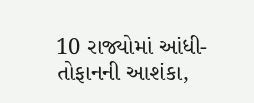10 રાજ્યોમાં આંધી-તોફાનની આશંકા,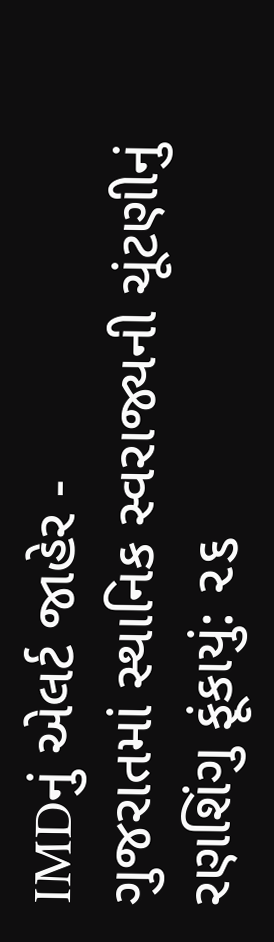IMDનું એલર્ટ જાહેર -
ગુજરાતમાં સ્થાનિક સ્વરાજ્યની ચૂંટણીનું રણશિંગુ ફૂંકાયું: ૨૬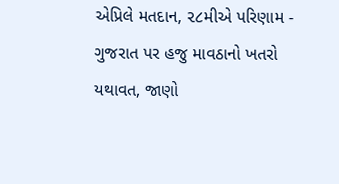એપ્રિલે મતદાન, ૨૮મીએ પરિણામ -
ગુજરાત પર હજુ માવઠાનો ખતરો યથાવત, જાણો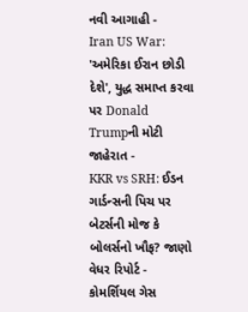નવી આગાહી -
Iran US War: 'અમેરિકા ઈરાન છોડી દેશે', યુદ્ધ સમાપ્ત કરવા પર Donald Trumpની મોટી જાહેરાત -
KKR vs SRH: ઈડન ગાર્ડન્સની પિચ પર બેટર્સની મોજ કે બોલર્સનો ખૌફ? જાણો વેધર રિપોર્ટ -
કોમર્શિયલ ગેસ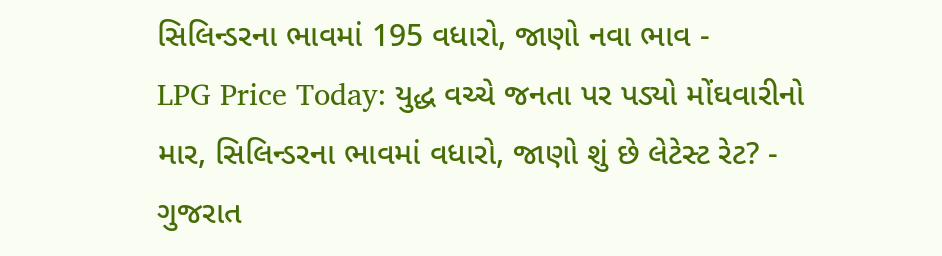સિલિન્ડરના ભાવમાં 195 વધારો, જાણો નવા ભાવ -
LPG Price Today: યુદ્ધ વચ્ચે જનતા પર પડ્યો મોંઘવારીનો માર, સિલિન્ડરના ભાવમાં વધારો, જાણો શું છે લેટેસ્ટ રેટ? -
ગુજરાત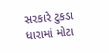સરકારે ટુકડા ધારામાં મોટા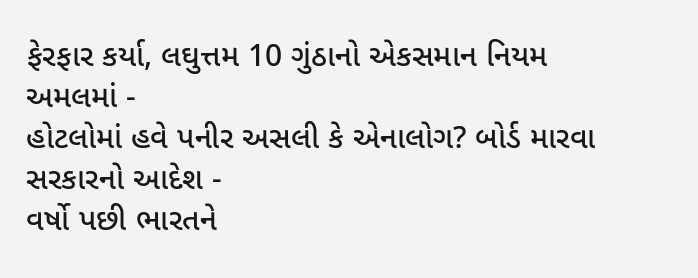ફેરફાર કર્યા, લઘુત્તમ 10 ગુંઠાનો એકસમાન નિયમ અમલમાં -
હોટલોમાં હવે પનીર અસલી કે એનાલોગ? બોર્ડ મારવા સરકારનો આદેશ -
વર્ષો પછી ભારતને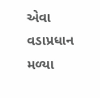એવા વડાપ્રધાન મળ્યા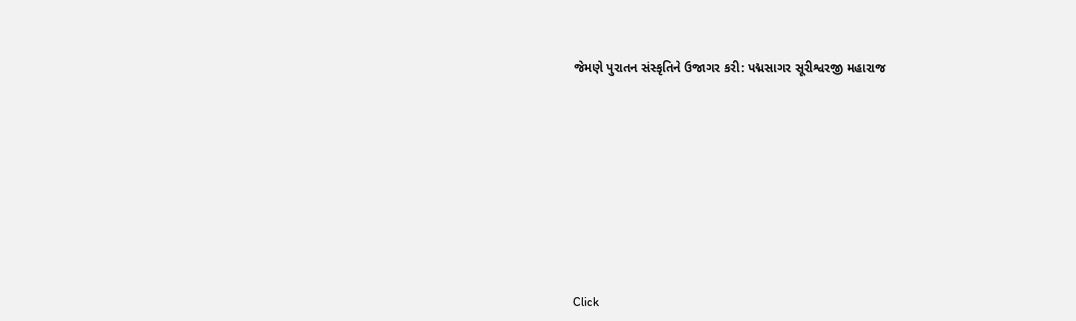જેમણે પુરાતન સંસ્કૃતિને ઉજાગર કરી: પદ્મસાગર સૂરીશ્વરજી મહારાજ












Click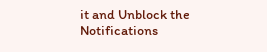it and Unblock the Notifications